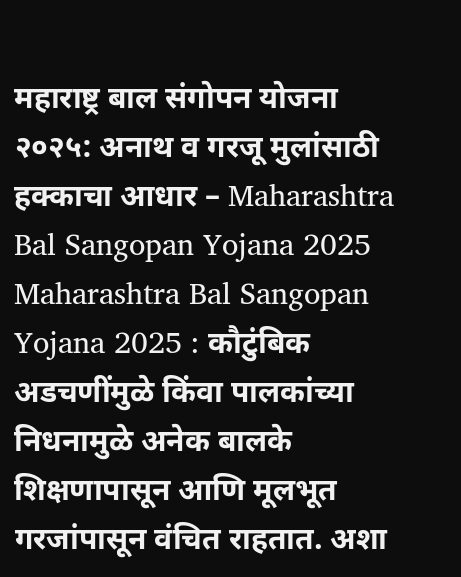महाराष्ट्र बाल संगोपन योजना २०२५: अनाथ व गरजू मुलांसाठी हक्काचा आधार – Maharashtra Bal Sangopan Yojana 2025
Maharashtra Bal Sangopan Yojana 2025 : कौटुंबिक अडचणींमुळे किंवा पालकांच्या निधनामुळे अनेक बालके शिक्षणापासून आणि मूलभूत गरजांपासून वंचित राहतात. अशा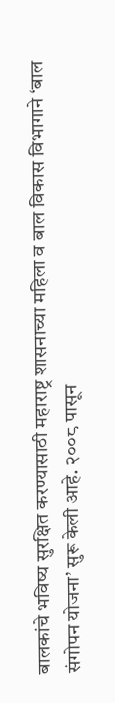बालकांचे भविष्य सुरक्षित करण्यासाठी महाराष्ट्र शासनाच्या महिला व बाल विकास विभागाने ‘बाल संगोपन योजना’ सुरू केली आहे. २००८ पासून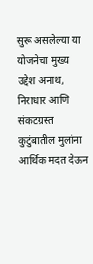सुरू असलेल्या या योजनेचा मुख्य उद्देश अनाथ, निराधार आणि संकटग्रस्त कुटुंबातील मुलांना आर्थिक मदत देऊन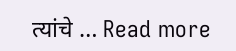त्यांचे … Read more